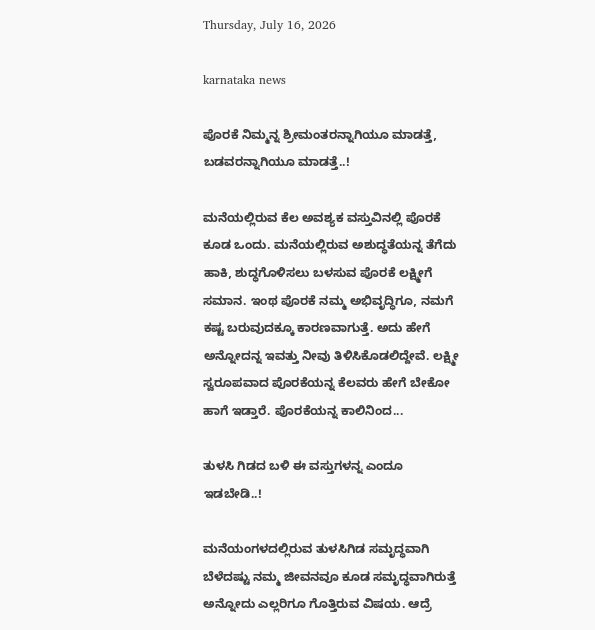Thursday, July 16, 2026

karnataka news

ಪೊರಕೆ ನಿಮ್ಮನ್ನ ಶ್ರೀಮಂತರನ್ನಾಗಿಯೂ ಮಾಡತ್ತೆ, ಬಡವರನ್ನಾಗಿಯೂ ಮಾಡತ್ತೆ..!

ಮನೆಯಲ್ಲಿರುವ ಕೆಲ ಅವಶ್ಯಕ ವಸ್ತುವಿನಲ್ಲಿ ಪೊರಕೆ ಕೂಡ ಒಂದು. ಮನೆಯಲ್ಲಿರುವ ಅಶುದ್ಧತೆಯನ್ನ ತೆಗೆದು ಹಾಕಿ, ಶುದ್ಧಗೊಳಿಸಲು ಬಳಸುವ ಪೊರಕೆ ಲಕ್ಷ್ಮೀಗೆ ಸಮಾನ. ಇಂಥ ಪೊರಕೆ ನಮ್ಮ ಅಭಿವೃದ್ಧಿಗೂ, ನಮಗೆ ಕಷ್ಟ ಬರುವುದಕ್ಕೂ ಕಾರಣವಾಗುತ್ತೆ. ಅದು ಹೇಗೆ ಅನ್ನೋದನ್ನ ಇವತ್ತು ನೀವು ತಿಳಿಸಿಕೊಡಲಿದ್ದೇವೆ. ಲಕ್ಷ್ಮೀ ಸ್ವರೂಪವಾದ ಪೊರಕೆಯನ್ನ ಕೆಲವರು ಹೇಗೆ ಬೇಕೋ ಹಾಗೆ ಇಡ್ತಾರೆ. ಪೊರಕೆಯನ್ನ ಕಾಲಿನಿಂದ...

ತುಳಸಿ ಗಿಡದ ಬಳಿ ಈ ವಸ್ತುಗಳನ್ನ ಎಂದೂ ಇಡಬೇಡಿ..!

ಮನೆಯಂಗಳದಲ್ಲಿರುವ ತುಳಸಿಗಿಡ ಸಮೃದ್ಧವಾಗಿ ಬೆಳೆದಷ್ಟು ನಮ್ಮ ಜೀವನವೂ ಕೂಡ ಸಮೃದ್ಧವಾಗಿರುತ್ತೆ ಅನ್ನೋದು ಎಲ್ಲರಿಗೂ ಗೊತ್ತಿರುವ ವಿಷಯ. ಆದ್ರೆ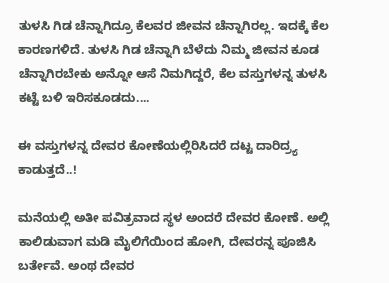ತುಳಸಿ ಗಿಡ ಚೆನ್ನಾಗಿದ್ರೂ ಕೆಲವರ ಜೀವನ ಚೆನ್ನಾಗಿರಲ್ಲ. ಇದಕ್ಕೆ ಕೆಲ ಕಾರಣಗಳಿದೆ. ತುಳಸಿ ಗಿಡ ಚೆನ್ನಾಗಿ ಬೆಳೆದು ನಿಮ್ಮ ಜೀವನ ಕೂಡ ಚೆನ್ನಾಗಿರಬೇಕು ಅನ್ನೋ ಆಸೆ ನಿಮಗಿದ್ದರೆ, ಕೆಲ ವಸ್ತುಗಳನ್ನ ತುಳಸಿ ಕಟ್ಟೆ ಬಳಿ ಇರಿಸಕೂಡದು....

ಈ ವಸ್ತುಗಳನ್ನ ದೇವರ ಕೋಣೆಯಲ್ಲಿರಿಸಿದರೆ ದಟ್ಟ ದಾರಿದ್ರ್ಯ ಕಾಡುತ್ತದೆ..!

ಮನೆಯಲ್ಲಿ ಅತೀ ಪವಿತ್ರವಾದ ಸ್ಥಳ ಅಂದರೆ ದೇವರ ಕೋಣೆ. ಅಲ್ಲಿ ಕಾಲಿಡುವಾಗ ಮಡಿ ಮೈಲಿಗೆಯಿಂದ ಹೋಗಿ, ದೇವರನ್ನ ಪೂಜಿಸಿ ಬರ್ತೇವೆ. ಅಂಥ ದೇವರ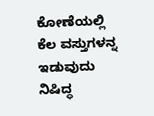ಕೋಣೆಯಲ್ಲಿ ಕೆಲ ವಸ್ತುಗಳನ್ನ ಇಡುವುದು ನಿಷಿದ್ಧ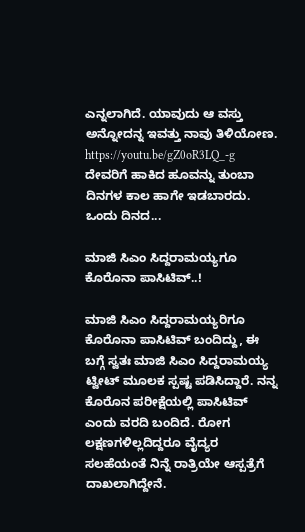ಎನ್ನಲಾಗಿದೆ. ಯಾವುದು ಆ ವಸ್ತು ಅನ್ನೋದನ್ನ ಇವತ್ತು ನಾವು ತಿಳಿಯೋಣ. https://youtu.be/gZ0oR3LQ_-g ದೇವರಿಗೆ ಹಾಕಿದ ಹೂವನ್ನು ತುಂಬಾ ದಿನಗಳ ಕಾಲ ಹಾಗೇ ಇಡಬಾರದು. ಒಂದು ದಿನದ...

ಮಾಜಿ ಸಿಎಂ ಸಿದ್ದರಾಮಯ್ಯಗೂ ಕೊರೊನಾ ಪಾಸಿಟಿವ್..!

ಮಾಜಿ ಸಿಎಂ ಸಿದ್ದರಾಮಯ್ಯರಿಗೂ ಕೊರೊನಾ ಪಾಸಿಟಿವ್ ಬಂದಿದ್ದು, ಈ ಬಗ್ಗೆ ಸ್ವತಃ ಮಾಜಿ ಸಿಎಂ ಸಿದ್ದರಾಮಯ್ಯ ಟ್ವೀಟ್ ಮೂಲಕ ಸ್ಪಷ್ಟ ಪಡಿಸಿದ್ದಾರೆ. ನನ್ನ ಕೊರೊನ ಪರೀಕ್ಷೆಯಲ್ಲಿ ಪಾಸಿಟಿವ್ ಎಂದು ವರದಿ ಬಂದಿದೆ. ರೋಗ ಲಕ್ಷಣಗಳಿಲ್ಲದಿದ್ದರೂ ವೈದ್ಯರ ಸಲಹೆಯಂತೆ ನಿನ್ನೆ ರಾತ್ರಿಯೇ ಆಸ್ಪತ್ರೆಗೆ ದಾಖಲಾಗಿದ್ದೇನೆ.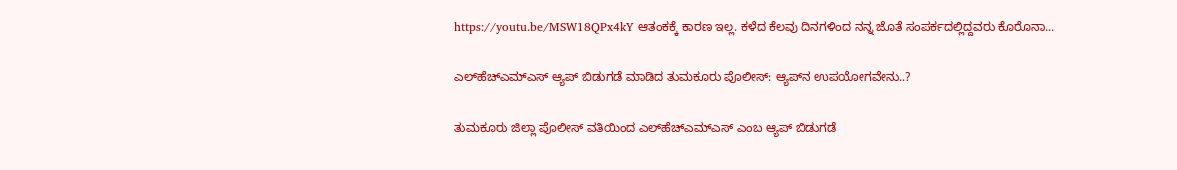https://youtu.be/MSW18QPx4kY ಆತಂಕಕ್ಕೆ ಕಾರಣ ಇಲ್ಲ. ಕಳೆದ ಕೆಲವು ದಿನಗಳಿಂದ ನನ್ನ ಜೊತೆ ಸಂಪರ್ಕದಲ್ಲಿದ್ದವರು ಕೊರೊನಾ...

ಎಲ್‌ಹೆಚ್‌ಎಮ್‌ಎಸ್ ಆ್ಯಪ್ ಬಿಡುಗಡೆ ಮಾಡಿದ ತುಮಕೂರು ಪೊಲೀಸ್: ಆ್ಯಪ್‌ನ ಉಪಯೋಗವೇನು..?

ತುಮಕೂರು ಜಿಲ್ಲಾ ಪೊಲೀಸ್ ವತಿಯಿಂದ ಎಲ್‌ಹೆಚ್‌ಎಮ್‌ಎಸ್‌ ಎಂಬ ಆ್ಯಪ್ ಬಿಡುಗಡೆ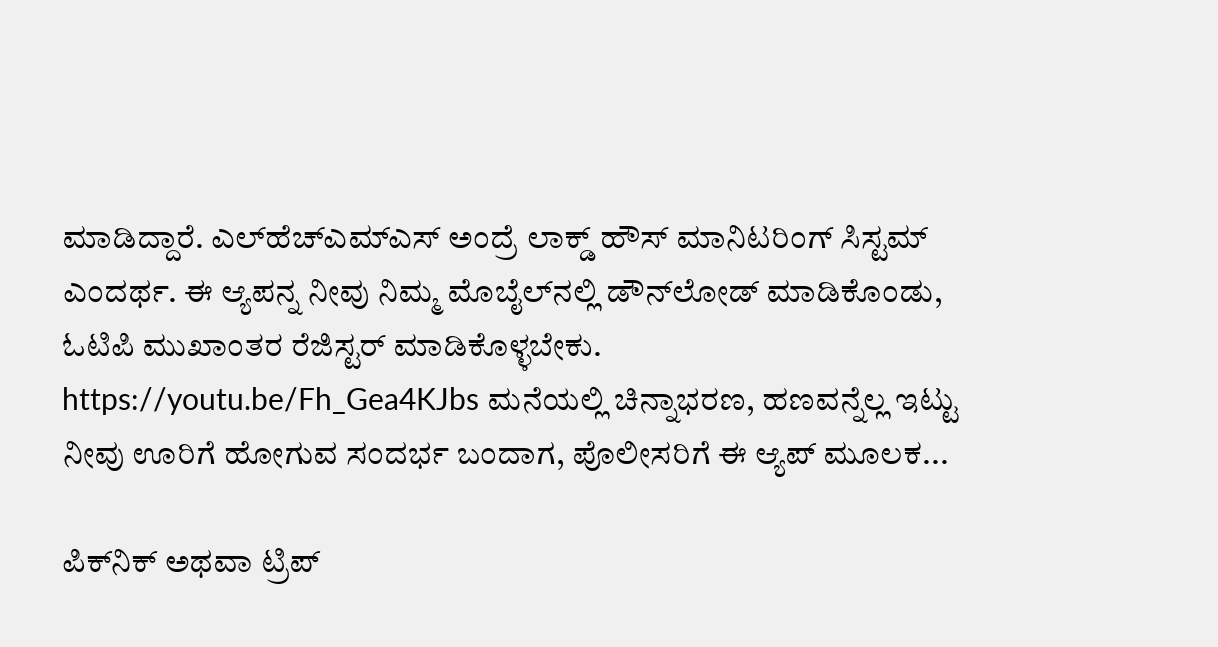ಮಾಡಿದ್ದಾರೆ. ಎಲ್‌ಹೆಚ್‌ಎಮ್‌ಎಸ್‌ ಅಂದ್ರೆ ಲಾಕ್ಡ್ ಹೌಸ್ ಮಾನಿಟರಿಂಗ್ ಸಿಸ್ಟಮ್ ಎಂದರ್ಥ. ಈ ಆ್ಯಪನ್ನ ನೀವು ನಿಮ್ಮ ಮೊಬೈಲ್‌ನಲ್ಲಿ ಡೌನ್‌ಲೋಡ್ ಮಾಡಿಕೊಂಡು, ಓಟಿಪಿ ಮುಖಾಂತರ ರೆಜಿಸ್ಟರ್ ಮಾಡಿಕೊಳ್ಳಬೇಕು. https://youtu.be/Fh_Gea4KJbs ಮನೆಯಲ್ಲಿ ಚಿನ್ನಾಭರಣ, ಹಣವನ್ನೆಲ್ಲ ಇಟ್ಟು ನೀವು ಊರಿಗೆ ಹೋಗುವ ಸಂದರ್ಭ ಬಂದಾಗ, ಪೊಲೀಸರಿಗೆ ಈ ಆ್ಯಪ್ ಮೂಲಕ...

ಪಿಕ್‌ನಿಕ್‌ ಅಥವಾ ಟ್ರಿಪ್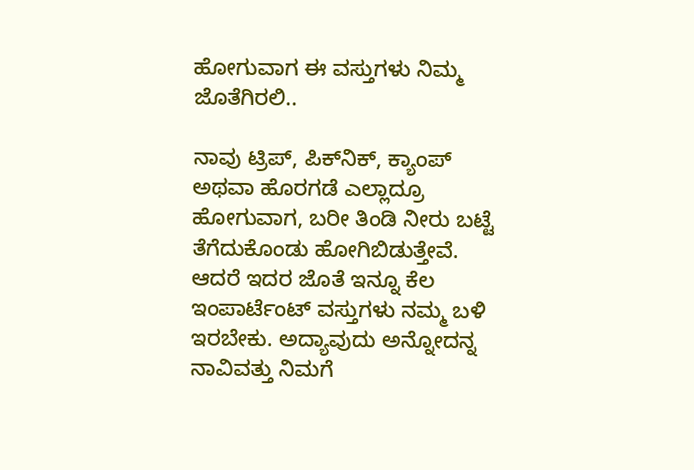ಹೋಗುವಾಗ ಈ ವಸ್ತುಗಳು ನಿಮ್ಮ ಜೊತೆಗಿರಲಿ..

ನಾವು ಟ್ರಿಪ್, ಪಿಕ್‌ನಿಕ್, ಕ್ಯಾಂಪ್ ಅಥವಾ ಹೊರಗಡೆ ಎಲ್ಲಾದ್ರೂ ಹೋಗುವಾಗ, ಬರೀ ತಿಂಡಿ ನೀರು ಬಟ್ಟೆ ತೆಗೆದುಕೊಂಡು ಹೋಗಿಬಿಡುತ್ತೇವೆ. ಆದರೆ ಇದರ ಜೊತೆ ಇನ್ನೂ ಕೆಲ ಇಂಪಾರ್ಟೆಂಟ್ ವಸ್ತುಗಳು ನಮ್ಮ ಬಳಿ ಇರಬೇಕು. ಅದ್ಯಾವುದು ಅನ್ನೋದನ್ನ ನಾವಿವತ್ತು ನಿಮಗೆ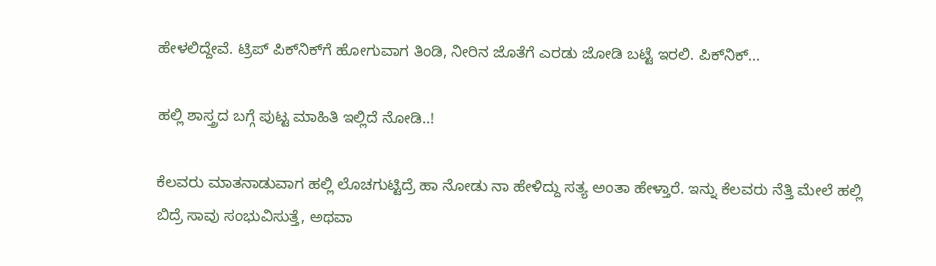ಹೇಳಲಿದ್ದೇವೆ. ಟ್ರಿಪ್ ಪಿಕ್‌ನಿಕ್‌ಗೆ ಹೋಗುವಾಗ ತಿಂಡಿ, ನೀರಿನ ಜೊತೆಗೆ ಎರಡು ಜೋಡಿ ಬಟ್ಟೆ ಇರಲಿ. ಪಿಕ್‌ನಿಕ್...

ಹಲ್ಲಿ ಶಾಸ್ತ್ರದ ಬಗ್ಗೆ ಪುಟ್ಟ ಮಾಹಿತಿ ಇಲ್ಲಿದೆ ನೋಡಿ..!

ಕೆಲವರು ಮಾತನಾಡುವಾಗ ಹಲ್ಲಿ ಲೊಚಗುಟ್ಟಿದ್ರೆ ಹಾ ನೋಡು ನಾ ಹೇಳಿದ್ದು ಸತ್ಯ ಅಂತಾ ಹೇಳ್ತಾರೆ. ಇನ್ನು ಕೆಲವರು ನೆತ್ತಿ ಮೇಲೆ ಹಲ್ಲಿ ಬಿದ್ರೆ ಸಾವು ಸಂಭುವಿಸುತ್ತೆ, ಅಥವಾ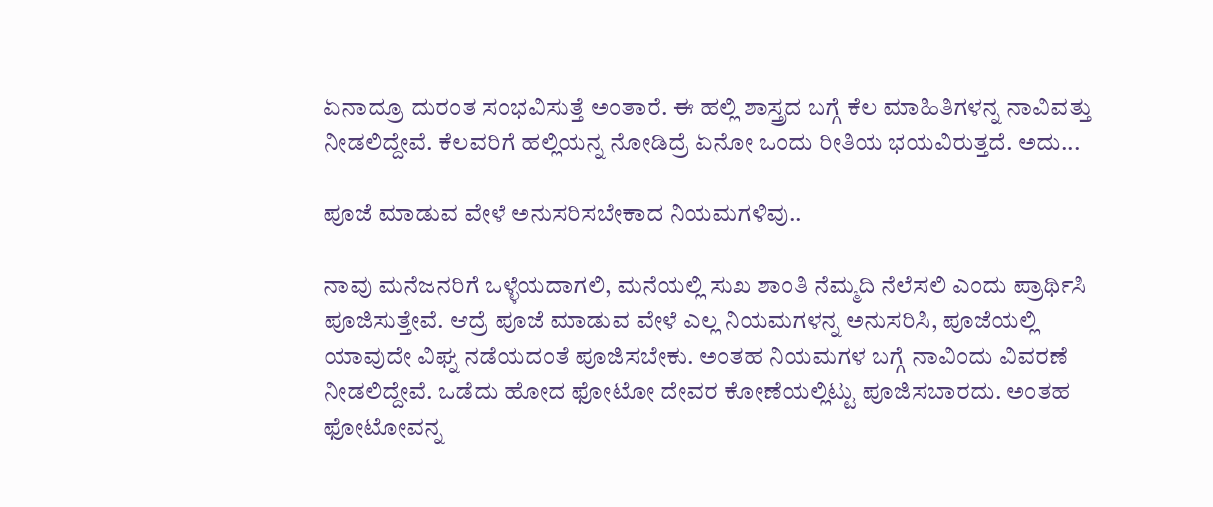ಏನಾದ್ರೂ ದುರಂತ ಸಂಭವಿಸುತ್ತೆ ಅಂತಾರೆ. ಈ ಹಲ್ಲಿ ಶಾಸ್ತ್ರದ ಬಗ್ಗೆ ಕೆಲ ಮಾಹಿತಿಗಳನ್ನ ನಾವಿವತ್ತು ನೀಡಲಿದ್ದೇವೆ. ಕೆಲವರಿಗೆ ಹಲ್ಲಿಯನ್ನ ನೋಡಿದ್ರೆ ಏನೋ ಒಂದು ರೀತಿಯ ಭಯವಿರುತ್ತದೆ. ಅದು...

ಪೂಜೆ ಮಾಡುವ ವೇಳೆ ಅನುಸರಿಸಬೇಕಾದ ನಿಯಮಗಳಿವು..

ನಾವು ಮನೆಜನರಿಗೆ ಒಳ್ಳೆಯದಾಗಲಿ, ಮನೆಯಲ್ಲಿ ಸುಖ ಶಾಂತಿ ನೆಮ್ಮದಿ ನೆಲೆಸಲಿ ಎಂದು ಪ್ರಾರ್ಥಿಸಿ ಪೂಜಿಸುತ್ತೇವೆ. ಆದ್ರೆ ಪೂಜೆ ಮಾಡುವ ವೇಳೆ ಎಲ್ಲ ನಿಯಮಗಳನ್ನ ಅನುಸರಿಸಿ, ಪೂಜೆಯಲ್ಲಿ ಯಾವುದೇ ವಿಘ್ನ ನಡೆಯದಂತೆ ಪೂಜಿಸಬೇಕು. ಅಂತಹ ನಿಯಮಗಳ ಬಗ್ಗೆ ನಾವಿಂದು ವಿವರಣೆ ನೀಡಲಿದ್ದೇವೆ. ಒಡೆದು ಹೋದ ಫೋಟೋ ದೇವರ ಕೋಣೆಯಲ್ಲಿಟ್ಟು ಪೂಜಿಸಬಾರದು. ಅಂತಹ ಫೋಟೋವನ್ನ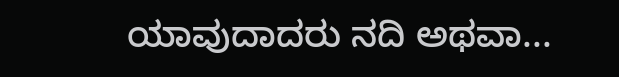ಯಾವುದಾದರು ನದಿ ಅಥವಾ...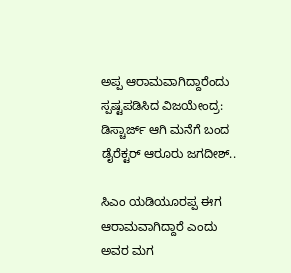ಅಪ್ಪ ಆರಾಮವಾಗಿದ್ದಾರೆಂದು ಸ್ಪಷ್ಟಪಡಿಸಿದ ವಿಜಯೇಂದ್ರ: ಡಿಸ್ಚಾರ್ಜ್ ಆಗಿ ಮನೆಗೆ ಬಂದ ಡೈರೆಕ್ಟರ್ ಆರೂರು ಜಗದೀಶ್..

ಸಿಎಂ ಯಡಿಯೂರಪ್ಪ ಈಗ ಆರಾಮವಾಗಿದ್ದಾರೆ ಎಂದು ಅವರ ಮಗ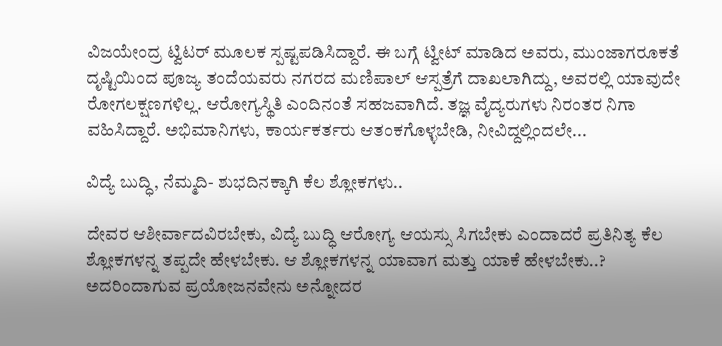ವಿಜಯೇಂದ್ರ ಟ್ವಿಟರ್ ಮೂಲಕ ಸ್ಪಷ್ಟಪಡಿಸಿದ್ದಾರೆ. ಈ ಬಗ್ಗೆ ಟ್ವೀಟ್ ಮಾಡಿದ ಅವರು, ಮುಂಜಾಗರೂಕತೆ ದೃಷ್ಟಿಯಿಂದ ಪೂಜ್ಯ ತಂದೆಯವರು ನಗರದ ಮಣಿಪಾಲ್ ಆಸ್ಪತ್ರೆಗೆ ದಾಖಲಾಗಿದ್ದು, ಅವರಲ್ಲಿ ಯಾವುದೇ ರೋಗಲಕ್ಷಣಗಳಿಲ್ಲ. ಆರೋಗ್ಯಸ್ಥಿತಿ ಎಂದಿನಂತೆ ಸಹಜವಾಗಿದೆ. ತಜ್ಞ ವೈದ್ಯರುಗಳು ನಿರಂತರ ನಿಗಾ ವಹಿಸಿದ್ದಾರೆ. ಅಭಿಮಾನಿಗಳು, ಕಾರ್ಯಕರ್ತರು ಆತಂಕಗೊಳ್ಳಬೇಡಿ, ನೀವಿದ್ದಲ್ಲಿಂದಲೇ...

ವಿದ್ಯೆ ಬುದ್ಧಿ, ನೆಮ್ಮದಿ- ಶುಭದಿನಕ್ಕಾಗಿ ಕೆಲ ಶ್ಲೋಕಗಳು..

ದೇವರ ಆಶೀರ್ವಾದವಿರಬೇಕು, ವಿದ್ಯೆ ಬುದ್ಧಿ ಆರೋಗ್ಯ ಆಯಸ್ಸು ಸಿಗಬೇಕು ಎಂದಾದರೆ ಪ್ರತಿನಿತ್ಯ ಕೆಲ ಶ್ಲೋಕಗಳನ್ನ ತಪ್ಪದೇ ಹೇಳಬೇಕು. ಆ ಶ್ಲೋಕಗಳನ್ನ ಯಾವಾಗ ಮತ್ತು ಯಾಕೆ ಹೇಳಬೇಕು..? ಅದರಿಂದಾಗುವ ಪ್ರಯೋಜನವೇನು ಅನ್ನೋದರ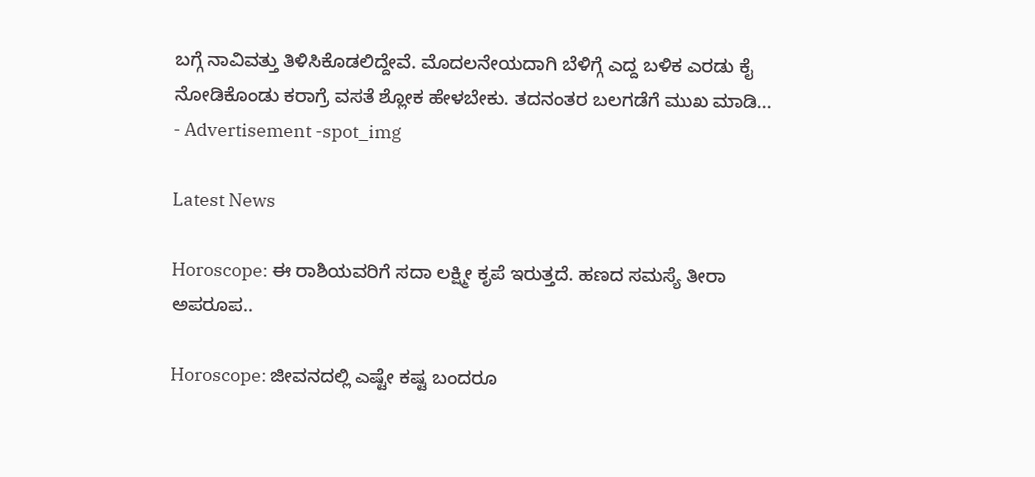ಬಗ್ಗೆ ನಾವಿವತ್ತು ತಿಳಿಸಿಕೊಡಲಿದ್ದೇವೆ. ಮೊದಲನೇಯದಾಗಿ ಬೆಳಿಗ್ಗೆ ಎದ್ದ ಬಳಿಕ ಎರಡು ಕೈ ನೋಡಿಕೊಂಡು ಕರಾಗ್ರೆ ವಸತೆ ಶ್ಲೋಕ ಹೇಳಬೇಕು. ತದನಂತರ ಬಲಗಡೆಗೆ ಮುಖ ಮಾಡಿ...
- Advertisement -spot_img

Latest News

Horoscope: ಈ ರಾಶಿಯವರಿಗೆ ಸದಾ ಲಕ್ಷ್ಮೀ ಕೃಪೆ ಇರುತ್ತದೆ. ಹಣದ ಸಮಸ್ಯೆ ತೀರಾ ಅಪರೂಪ..

Horoscope: ಜೀವನದಲ್ಲಿ ಎಷ್ಟೇ ಕಷ್ಟ ಬಂದರೂ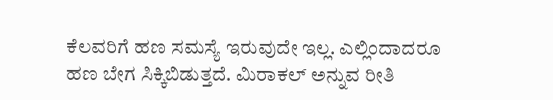ಕೆಲವರಿಗೆ ಹಣ ಸಮಸ್ಯೆ ಇರುವುದೇ ಇಲ್ಲ. ಎಲ್ಲಿಂದಾದರೂ ಹಣ ಬೇಗ ಸಿಕ್ಕಿಬಿಡುತ್ತದೆ. ಮಿರಾಕಲ್ ಅನ್ನುವ ರೀತಿ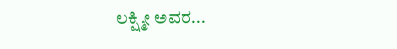ಲಕ್ಷ್ಮೀ ಅವರ...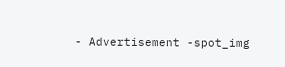- Advertisement -spot_img